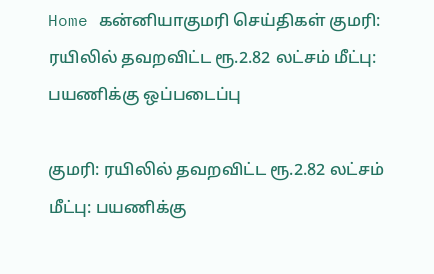Home கன்னியாகுமரி செய்திகள் குமரி: ரயிலில் தவறவிட்ட ரூ.2.82 லட்சம் மீட்பு: பயணிக்கு ஒப்படைப்பு

குமரி: ரயிலில் தவறவிட்ட ரூ.2.82 லட்சம் மீட்பு: பயணிக்கு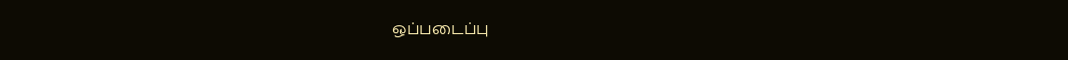ஒப்படைப்பு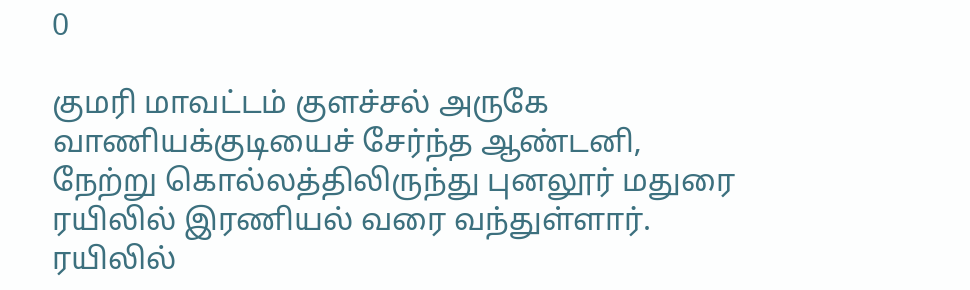0

குமரி மாவட்டம் குளச்சல் அருகே வாணியக்குடியைச் சேர்ந்த ஆண்டனி, நேற்று கொல்லத்திலிருந்து புனலூர் மதுரை ரயிலில் இரணியல் வரை வந்துள்ளார். ரயிலில்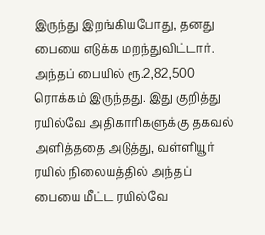இருந்து இறங்கியபோது, தனது பையை எடுக்க மறந்துவிட்டார். அந்தப் பையில் ரூ.2,82,500 ரொக்கம் இருந்தது. இது குறித்து ரயில்வே அதிகாரிகளுக்கு தகவல் அளித்ததை அடுத்து, வள்ளியூர் ரயில் நிலையத்தில் அந்தப் பையை மீட்ட ரயில்வே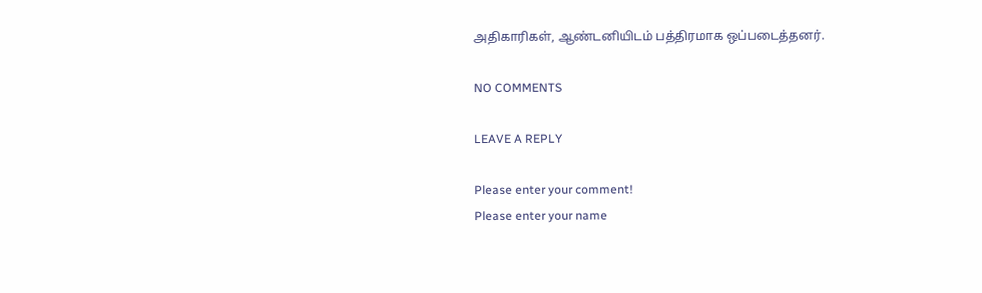அதிகாரிகள், ஆண்டனியிடம் பத்திரமாக ஒப்படைத்தனர்.

NO COMMENTS

LEAVE A REPLY

Please enter your comment!
Please enter your name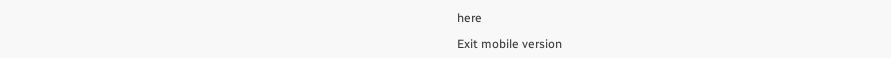here

Exit mobile version